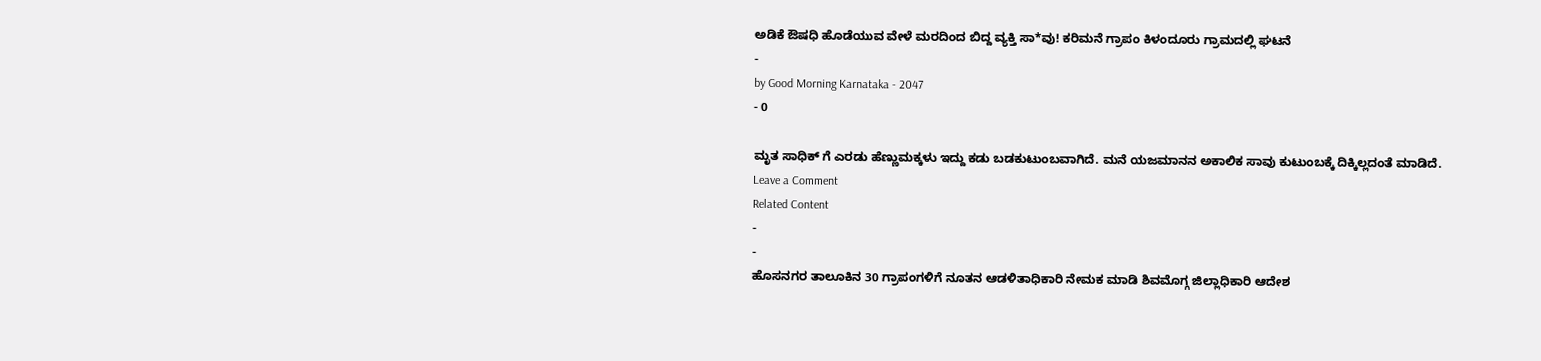ಅಡಿಕೆ ಔಷಧಿ ಹೊಡೆಯುವ ವೇಳೆ ಮರದಿಂದ ಬಿದ್ದ ವ್ಯಕ್ತಿ ಸಾ*ವು! ಕರಿಮನೆ ಗ್ರಾಪಂ ಕಿಳಂದೂರು ಗ್ರಾಮದಲ್ಲಿ ಘಟನೆ
-
by Good Morning Karnataka - 2047
- 0

ಮೃತ ಸಾಧಿಕ್ ಗೆ ಎರಡು ಹೆಣ್ಣುಮಕ್ಕಳು ಇದ್ದು ಕಡು ಬಡಕುಟುಂಬವಾಗಿದೆ. ಮನೆ ಯಜಮಾನನ ಅಕಾಲಿಕ ಸಾವು ಕುಟುಂಬಕ್ಕೆ ದಿಕ್ಕಿಲ್ಲದಂತೆ ಮಾಡಿದೆ.
Leave a Comment
Related Content
-
-
ಹೊಸನಗರ ತಾಲೂಕಿನ 30 ಗ್ರಾಪಂಗಳಿಗೆ ನೂತನ ಆಡಳಿತಾಧಿಕಾರಿ ನೇಮಕ ಮಾಡಿ ಶಿವಮೊಗ್ಗ ಜಿಲ್ಲಾಧಿಕಾರಿ ಆದೇಶ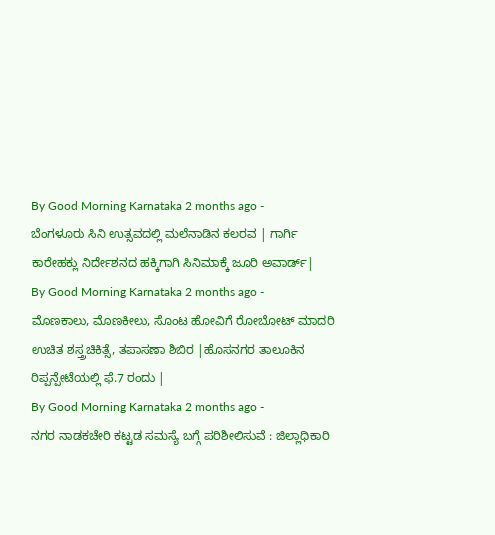By Good Morning Karnataka 2 months ago -
ಬೆಂಗಳೂರು ಸಿನಿ ಉತ್ಸವದಲ್ಲಿ ಮಲೆನಾಡಿನ ಕಲರವ | ಗಾರ್ಗಿ ಕಾರೇಹಕ್ಲು ನಿರ್ದೇಶನದ ಹಕ್ಕಿಗಾಗಿ ಸಿನಿಮಾಕ್ಕೆ ಜೂರಿ ಅವಾರ್ಡ್|
By Good Morning Karnataka 2 months ago -
ಮೊಣಕಾಲು, ಮೊಣಕೀಲು, ಸೊಂಟ ಹೋವಿಗೆ ರೋಬೋಟ್ ಮಾದರಿ ಉಚಿತ ಶಸ್ತ್ರಚಿಕಿತ್ಸೆ, ತಪಾಸಣಾ ಶಿಬಿರ |ಹೊಸನಗರ ತಾಲೂಕಿನ ರಿಪ್ಪನ್ಪೇಟೆಯಲ್ಲಿ ಫೆ.7 ರಂದು |
By Good Morning Karnataka 2 months ago -
ನಗರ ನಾಡಕಚೇರಿ ಕಟ್ಟಡ ಸಮಸ್ಯೆ ಬಗ್ಗೆ ಪರಿಶೀಲಿಸುವೆ : ಜಿಲ್ಲಾಧಿಕಾರಿ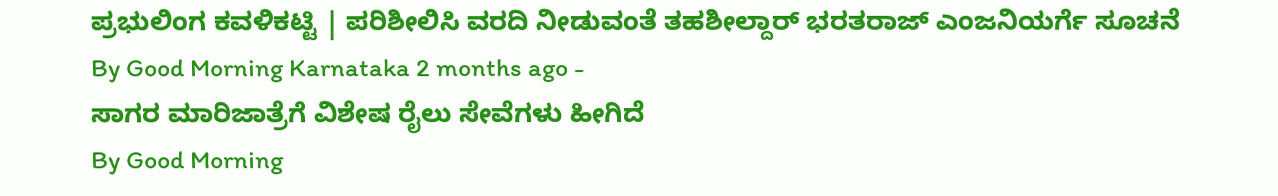ಪ್ರಭುಲಿಂಗ ಕವಳಿಕಟ್ಟಿ | ಪರಿಶೀಲಿಸಿ ವರದಿ ನೀಡುವಂತೆ ತಹಶೀಲ್ದಾರ್ ಭರತರಾಜ್ ಎಂಜನಿಯರ್ಗೆ ಸೂಚನೆ
By Good Morning Karnataka 2 months ago -
ಸಾಗರ ಮಾರಿಜಾತ್ರೆಗೆ ವಿಶೇಷ ರೈಲು ಸೇವೆಗಳು ಹೀಗಿದೆ
By Good Morning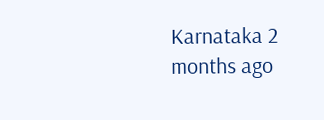Karnataka 2 months ago